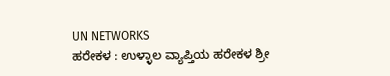UN NETWORKS
ಹರೇಕಳ : ಉಳ್ಳಾಲ ವ್ಯಾಪ್ತಿಯ ಹರೇಕಳ ಶ್ರೀ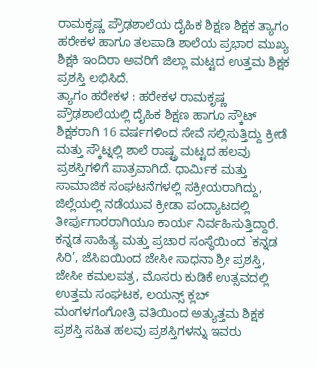ರಾಮಕೃಷ್ಣ ಪ್ರೌಢಶಾಲೆಯ ದೈಹಿಕ ಶಿಕ್ಷಣ ಶಿಕ್ಷಕ ತ್ಯಾಗಂ ಹರೇಕಳ ಹಾಗೂ ತಲಪಾಡಿ ಶಾಲೆಯ ಪ್ರಭಾರ ಮುಖ್ಯ ಶಿಕ್ಷಕಿ ಇಂದಿರಾ ಅವರಿಗೆ ಜಿಲ್ಲಾ ಮಟ್ಟದ ಉತ್ತಮ ಶಿಕ್ಷಕ ಪ್ರಶಸ್ತಿ ಲಭಿಸಿದೆ.
ತ್ಯಾಗಂ ಹರೇಕಳ : ಹರೇಕಳ ರಾಮಕೃಷ್ಣ ಪ್ರೌಢಶಾಲೆಯಲ್ಲಿ ದೈಹಿಕ ಶಿಕ್ಷಣ ಹಾಗೂ ಸ್ಕೌಟ್ ಶಿಕ್ಷಕರಾಗಿ 16 ವರ್ಷಗಳಿಂದ ಸೇವೆ ಸಲ್ಲಿಸುತ್ತಿದ್ದು ಕ್ರೀಡೆ ಮತ್ತು ಸ್ಕೌಟ್ನಲ್ಲಿ ಶಾಲೆ ರಾಷ್ಟ್ರ ಮಟ್ಟದ ಹಲವು ಪ್ರಶಸ್ತಿಗಳಿಗೆ ಪಾತ್ರವಾಗಿದೆ. ಧಾರ್ಮಿಕ ಮತ್ತು ಸಾಮಾಜಿಕ ಸಂಘಟನೆಗಳಲ್ಲಿ ಸಕ್ರೀಯರಾಗಿದ್ದು, ಜಿಲ್ಲೆಯಲ್ಲಿ ನಡೆಯುವ ಕ್ರೀಡಾ ಪಂದ್ಯಾಟದಲ್ಲಿ ತೀರ್ಪುಗಾರರಾಗಿಯೂ ಕಾರ್ಯ ನಿರ್ವಹಿಸುತ್ತಿದ್ದಾರೆ. ಕನ್ನಡ ಸಾಹಿತ್ಯ ಮತ್ತು ಪ್ರಚಾರ ಸಂಸ್ಥೆಯಿಂದ `ಕನ್ನಡ ಸಿರಿ’, ಜೆಸಿಐಯಿಂದ ಜೇಸೀ ಸಾಧನಾ ಶ್ರೀ ಪ್ರಶಸ್ತಿ, ಜೇಸೀ ಕಮಲಪತ್ರ, ಮೊಸರು ಕುಡಿಕೆ ಉತ್ಸವದಲ್ಲಿ ಉತ್ತಮ ಸಂಘಟಕ, ಲಯನ್ಸ್ ಕ್ಲಬ್ ಮಂಗಳಗಂಗೋತ್ರಿ ವತಿಯಿಂದ ಅತ್ಯುತ್ತಮ ಶಿಕ್ಷಕ ಪ್ರಶಸ್ತಿ ಸಹಿತ ಹಲವು ಪ್ರಶಸ್ತಿಗಳನ್ನು ಇವರು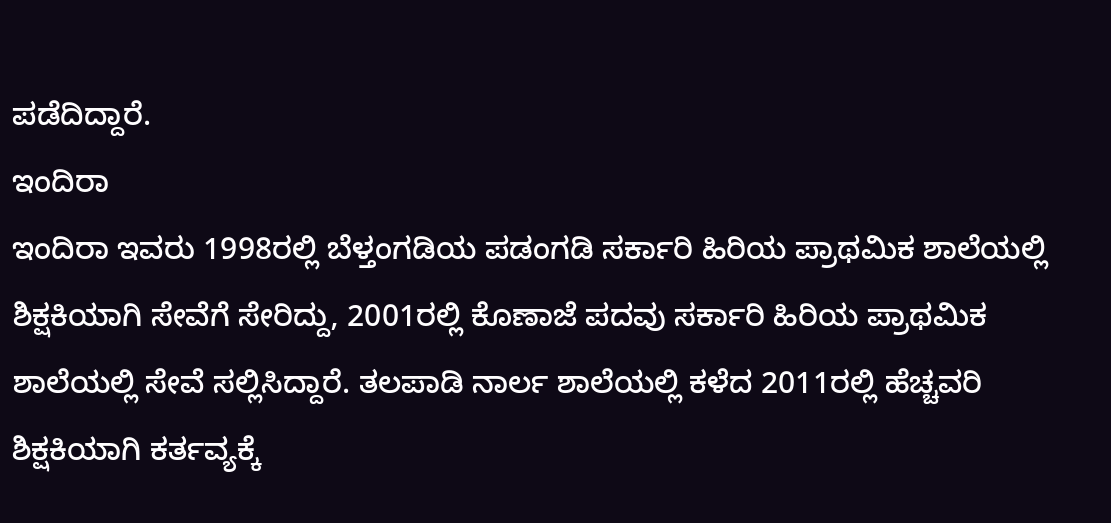ಪಡೆದಿದ್ದಾರೆ.
ಇಂದಿರಾ
ಇಂದಿರಾ ಇವರು 1998ರಲ್ಲಿ ಬೆಳ್ತಂಗಡಿಯ ಪಡಂಗಡಿ ಸರ್ಕಾರಿ ಹಿರಿಯ ಪ್ರಾಥಮಿಕ ಶಾಲೆಯಲ್ಲಿ ಶಿಕ್ಷಕಿಯಾಗಿ ಸೇವೆಗೆ ಸೇರಿದ್ದು, 2001ರಲ್ಲಿ ಕೊಣಾಜೆ ಪದವು ಸರ್ಕಾರಿ ಹಿರಿಯ ಪ್ರಾಥಮಿಕ ಶಾಲೆಯಲ್ಲಿ ಸೇವೆ ಸಲ್ಲಿಸಿದ್ದಾರೆ. ತಲಪಾಡಿ ನಾರ್ಲ ಶಾಲೆಯಲ್ಲಿ ಕಳೆದ 2011ರಲ್ಲಿ ಹೆಚ್ಚವರಿ ಶಿಕ್ಷಕಿಯಾಗಿ ಕರ್ತವ್ಯಕ್ಕೆ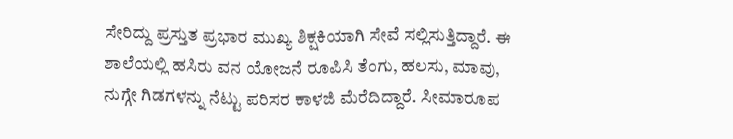ಸೇರಿದ್ದು ಪ್ರಸ್ತುತ ಪ್ರಭಾರ ಮುಖ್ಯ ಶಿಕ್ಷಕಿಯಾಗಿ ಸೇವೆ ಸಲ್ಲಿಸುತ್ತಿದ್ದಾರೆ. ಈ ಶಾಲೆಯಲ್ಲಿ ಹಸಿರು ವನ ಯೋಜನೆ ರೂಪಿಸಿ ತೆಂಗು, ಹಲಸು, ಮಾವು, ನುಗ್ಗೇ ಗಿಡಗಳನ್ನು ನೆಟ್ಟು ಪರಿಸರ ಕಾಳಜಿ ಮೆರೆದಿದ್ದಾರೆ. ಸೀಮಾರೂಪ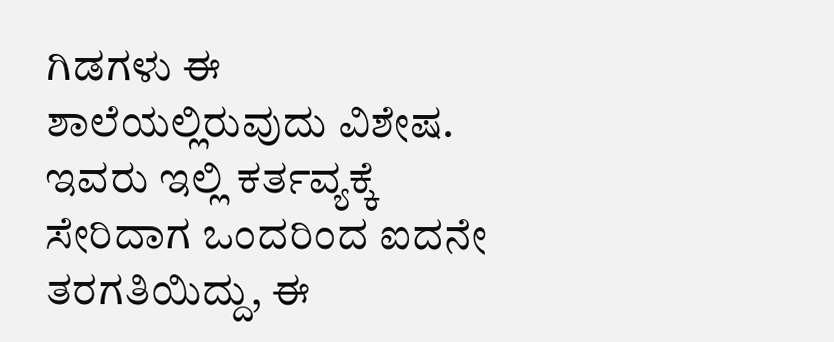ಗಿಡಗಳು ಈ ಶಾಲೆಯಲ್ಲಿರುವುದು ವಿಶೇಷ. ಇವರು ಇಲ್ಲಿ ಕರ್ತವ್ಯಕ್ಕೆ ಸೇರಿದಾಗ ಒಂದರಿಂದ ಐದನೇ ತರಗತಿಯಿದ್ದು, ಈ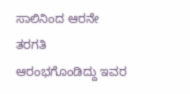ಸಾಲಿನಿಂದ ಆರನೇ ತರಗತಿ ಆರಂಭಗೊಂಡಿದ್ದು ಇವರ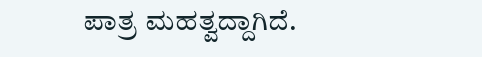ಪಾತ್ರ ಮಹತ್ವದ್ದಾಗಿದೆ.